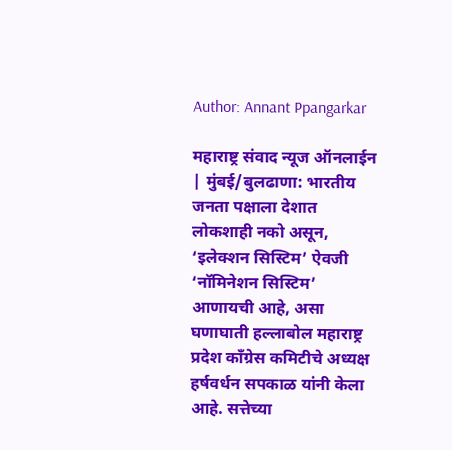Author: Annant Ppangarkar

महाराष्ट्र संवाद न्यूज ऑनलाईन | मुंबई/बुलढाणा: भारतीय जनता पक्षाला देशात लोकशाही नको असून, ‘इलेक्शन सिस्टिम’ ऐवजी ‘नॉमिनेशन सिस्टिम’ आणायची आहे, असा घणाघाती हल्लाबोल महाराष्ट्र प्रदेश काँग्रेस कमिटीचे अध्यक्ष हर्षवर्धन सपकाळ यांनी केला आहे. सत्तेच्या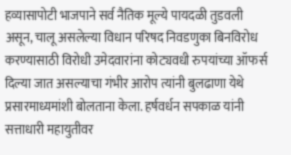हव्यासापोटी भाजपाने सर्व नैतिक मूल्ये पायदळी तुडवली असून, चालू असलेल्या विधान परिषद निवडणुका बिनविरोध करण्यासाठी विरोधी उमेदवारांना कोट्यवधी रुपयांच्या ऑफर्स दिल्या जात असल्याचा गंभीर आरोप त्यांनी बुलढाणा येथे प्रसारमाध्यमांशी बोलताना केला. हर्षवर्धन सपकाळ यांनी सत्ताधारी महायुतीवर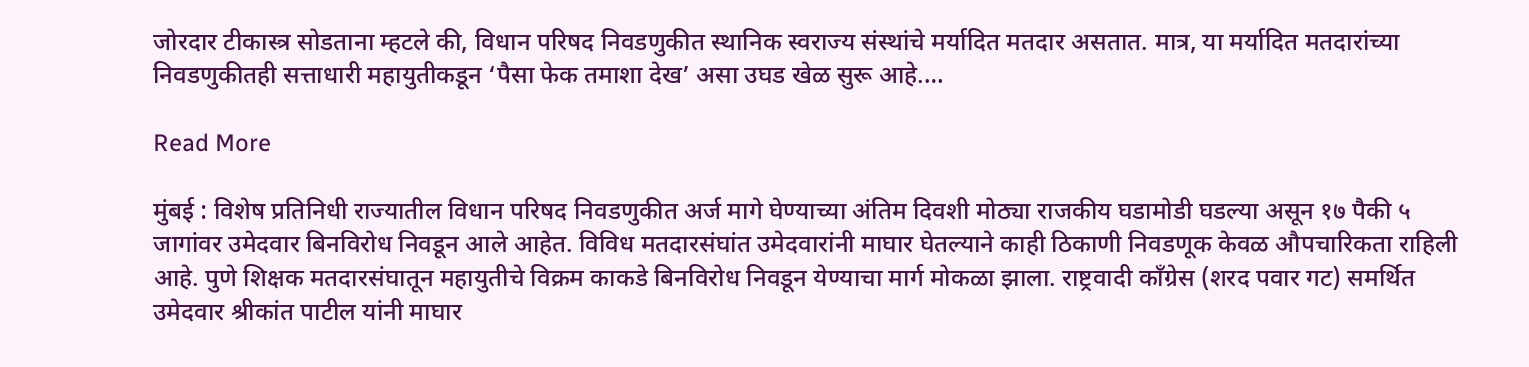जोरदार टीकास्त्र सोडताना म्हटले की, विधान परिषद निवडणुकीत स्थानिक स्वराज्य संस्थांचे मर्यादित मतदार असतात. मात्र, या मर्यादित मतदारांच्या निवडणुकीतही सत्ताधारी महायुतीकडून ‘पैसा फेक तमाशा देख’ असा उघड खेळ सुरू आहे.…

Read More

मुंबई : विशेष प्रतिनिधी राज्यातील विधान परिषद निवडणुकीत अर्ज मागे घेण्याच्या अंतिम दिवशी मोठ्या राजकीय घडामोडी घडल्या असून १७ पैकी ५ जागांवर उमेदवार बिनविरोध निवडून आले आहेत. विविध मतदारसंघांत उमेदवारांनी माघार घेतल्याने काही ठिकाणी निवडणूक केवळ औपचारिकता राहिली आहे. पुणे शिक्षक मतदारसंघातून महायुतीचे विक्रम काकडे बिनविरोध निवडून येण्याचा मार्ग मोकळा झाला. राष्ट्रवादी काँग्रेस (शरद पवार गट) समर्थित उमेदवार श्रीकांत पाटील यांनी माघार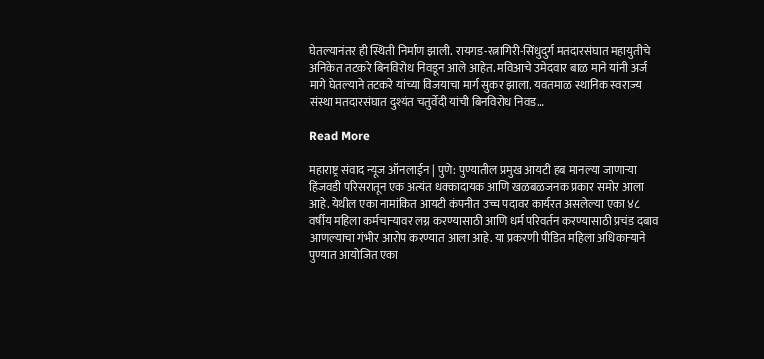घेतल्यानंतर ही स्थिती निर्माण झाली. रायगड-रत्नागिरी-सिंधुदुर्ग मतदारसंघात महायुतीचे अनिकेत तटकरे बिनविरोध निवडून आले आहेत. मविआचे उमेदवार बाळ माने यांनी अर्ज मागे घेतल्याने तटकरे यांच्या विजयाचा मार्ग सुकर झाला. यवतमाळ स्थानिक स्वराज्य संस्था मतदारसंघात दुश्यंत चतुर्वेदी यांची बिनविरोध निवड…

Read More

महाराष्ट्र संवाद न्यूज ऑनलाईन | पुणे: पुण्यातील प्रमुख आयटी हब मानल्या जाणाऱ्या हिंजवडी परिसरातून एक अत्यंत धक्कादायक आणि खळबळजनक प्रकार समोर आला आहे. येथील एका नामांकित आयटी कंपनीत उच्च पदावर कार्यरत असलेल्या एका ४८ वर्षीय महिला कर्मचाऱ्यावर लग्न करण्यासाठी आणि धर्म परिवर्तन करण्यासाठी प्रचंड दबाव आणल्याचा गंभीर आरोप करण्यात आला आहे. या प्रकरणी पीडित महिला अधिकाऱ्याने पुण्यात आयोजित एका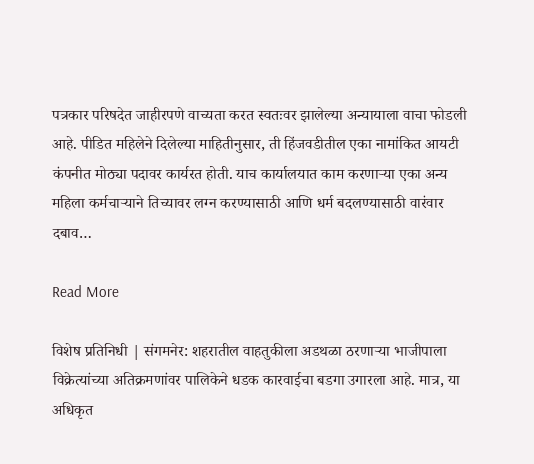पत्रकार परिषदेत जाहीरपणे वाच्यता करत स्वतःवर झालेल्या अन्यायाला वाचा फोडली आहे. पीडित महिलेने दिलेल्या माहितीनुसार, ती हिंजवडीतील एका नामांकित आयटी कंपनीत मोठ्या पदावर कार्यरत होती. याच कार्यालयात काम करणाऱ्या एका अन्य महिला कर्मचाऱ्याने तिच्यावर लग्न करण्यासाठी आणि धर्म बदलण्यासाठी वारंवार दबाव…

Read More

विशेष प्रतिनिधी | संगमनेर: शहरातील वाहतुकीला अडथळा ठरणाऱ्या भाजीपाला विक्रेत्यांच्या अतिक्रमणांवर पालिकेने धडक कारवाईचा बडगा उगारला आहे. मात्र, या अधिकृत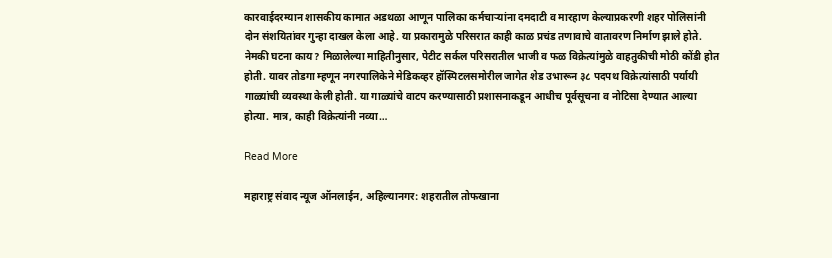कारवाईदरम्यान शासकीय कामात अडथळा आणून पालिका कर्मचाऱ्यांना दमदाटी व मारहाण केल्याप्रकरणी शहर पोलिसांनी दोन संशयितांवर गुन्हा दाखल केला आहे. या प्रकारामुळे परिसरात काही काळ प्रचंड तणावाचे वातावरण निर्माण झाले होते. नेमकी घटना काय? मिळालेल्या माहितीनुसार, पेटीट सर्कल परिसरातील भाजी व फळ विक्रेत्यांमुळे वाहतुकीची मोठी कोंडी होत होती. यावर तोडगा म्हणून नगरपालिकेने मेडिकव्हर हॉस्पिटलसमोरील जागेत शेड उभारून ३८ पदपथ विक्रेत्यांसाठी पर्यायी गाळ्यांची व्यवस्था केली होती. या गाळ्यांचे वाटप करण्यासाठी प्रशासनाकडून आधीच पूर्वसूचना व नोटिसा देण्यात आल्या होत्या. मात्र, काही विक्रेत्यांनी नव्या…

Read More

महाराष्ट्र संवाद न्यूज ऑनलाईन, अहिल्यानगर: शहरातील तोफखाना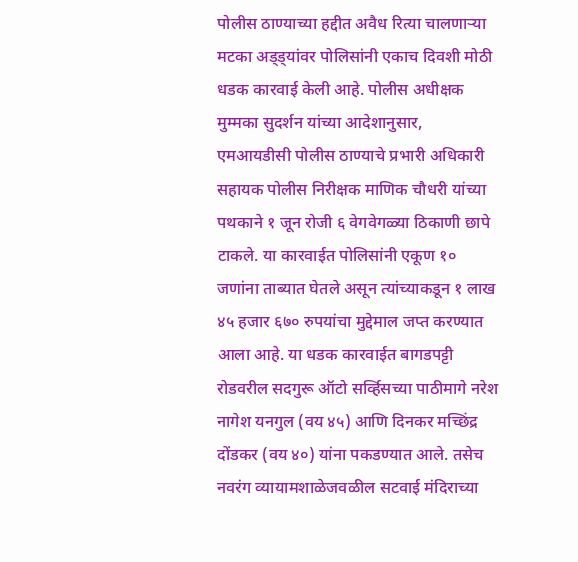पोलीस ठाण्याच्या हद्दीत अवैध रित्या चालणाऱ्या मटका अड्ड्यांवर पोलिसांनी एकाच दिवशी मोठी धडक कारवाई केली आहे. पोलीस अधीक्षक मुम्मका सुदर्शन यांच्या आदेशानुसार, एमआयडीसी पोलीस ठाण्याचे प्रभारी अधिकारी सहायक पोलीस निरीक्षक माणिक चौधरी यांच्या पथकाने १ जून रोजी ६ वेगवेगळ्या ठिकाणी छापे टाकले. या कारवाईत पोलिसांनी एकूण १० जणांना ताब्यात घेतले असून त्यांच्याकडून १ लाख ४५ हजार ६७० रुपयांचा मुद्देमाल जप्त करण्यात आला आहे. या धडक कारवाईत बागडपट्टी रोडवरील सदगुरू ऑटो सर्व्हिसच्या पाठीमागे नरेश नागेश यनगुल (वय ४५) आणि दिनकर मच्छिंद्र दोंडकर (वय ४०) यांना पकडण्यात आले. तसेच नवरंग व्यायामशाळेजवळील सटवाई मंदिराच्या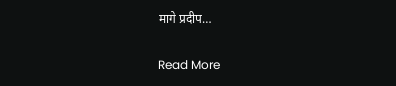मागे प्रदीप…

Read More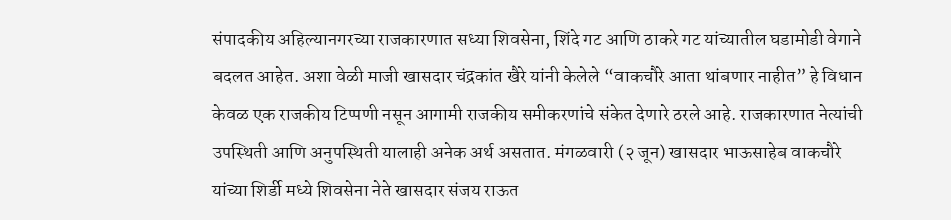संपादकीय अहिल्यानगरच्या राजकारणात सध्या शिवसेना, शिंदे गट आणि ठाकरे गट यांच्यातील घडामोडी वेगाने बदलत आहेत. अशा वेळी माजी खासदार चंद्रकांत खैरे यांनी केलेले “वाकचौरे आता थांबणार नाहीत” हे विधान केवळ एक राजकीय टिप्पणी नसून आगामी राजकीय समीकरणांचे संकेत देणारे ठरले आहे. राजकारणात नेत्यांची उपस्थिती आणि अनुपस्थिती यालाही अनेक अर्थ असतात. मंगळवारी (२ जून) खासदार भाऊसाहेब वाकचौरे यांच्या शिर्डी मध्ये शिवसेना नेते खासदार संजय राऊत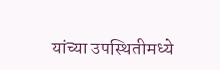यांच्या उपस्थितीमध्ये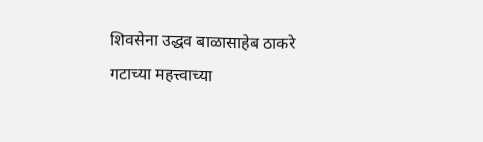शिवसेना उद्धव बाळासाहेब ठाकरे गटाच्या महत्त्वाच्या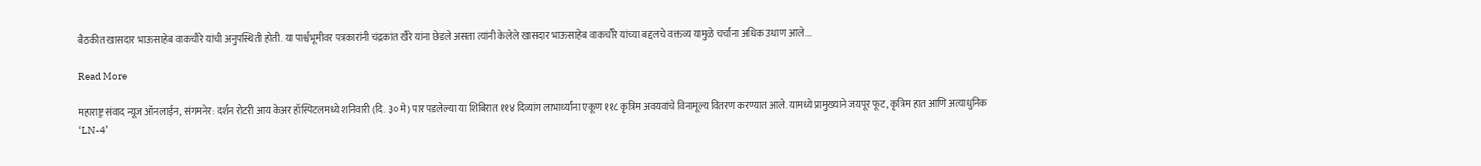बैठकीत खासदार भाऊसाहेब वाकचौरे यांची अनुपस्थिती होती. या पार्श्वभूमीवर पत्रकारांनी चंद्रकांत खैरे यांना छेडले असता त्यांनी केलेले खासदार भाऊसाहेब वाकचौरे यांच्या बद्दलचे वक्तव्य यामुळे चर्चांना अधिक उधाण आले.…

Read More

महाराष्ट्र संवाद न्यूज ऑनलाईन, संगमनेर: दर्शन रोटरी आय केअर हॉस्पिटलमध्ये शनिवारी (दि. ३० मे) पार पडलेल्या या शिबिरात ११४ दिव्यांग लाभार्थ्यांना एकूण ११८ कृत्रिम अवयवांचे विनामूल्य वितरण करण्यात आले. यामध्ये प्रामुख्याने जयपूर फूट, कृत्रिम हात आणि अत्याधुनिक ‘LN-4’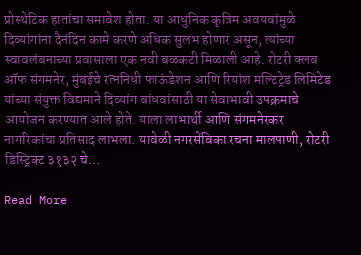प्रोस्थेटिक हातांचा समावेश होता. या आधुनिक कृत्रिम अवयवांमुळे दिव्यांगांना दैनंदिन कामे करणे अधिक सुलभ होणार असून, त्यांच्या स्वावलंबनाच्या प्रवासाला एक नवी बळकटी मिळाली आहे. रोटरी क्लब ऑफ संगमनेर, मुंबईचे रत्ननिधी फाऊंडेशन आणि रियांश मल्टिट्रेड लिमिटेड यांच्या संयुक्त विद्यमाने दिव्यांग बांधवांसाठी या सेवाभावी उपक्रमाचे आयोजन करण्यात आले होते. याला लाभार्थी आणि संगमनेरकर नागरिकांचा प्रतिसाद लाभला. यावेळी नगरसेविका रचना मालपाणी, रोटरी डिस्ट्रिक्ट ३१३२ चे…

Read More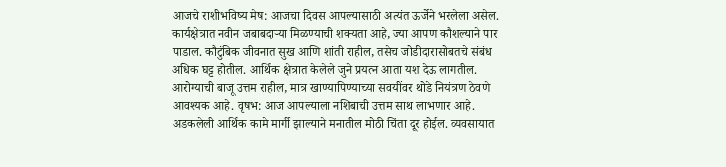आजचे राशीभविष्य मेष: आजचा दिवस आपल्यासाठी अत्यंत ऊर्जेने भरलेला असेल. कार्यक्षेत्रात नवीन जबाबदाऱ्या मिळण्याची शक्यता आहे, ज्या आपण कौशल्याने पार पाडाल. कौटुंबिक जीवनात सुख आणि शांती राहील, तसेच जोडीदारासोबतचे संबंध अधिक घट्ट होतील. आर्थिक क्षेत्रात केलेले जुने प्रयत्न आता यश देऊ लागतील. आरोग्याची बाजू उत्तम राहील, मात्र खाण्यापिण्याच्या सवयींवर थोडे नियंत्रण ठेवणे आवश्यक आहे. वृषभ: आज आपल्याला नशिबाची उत्तम साथ लाभणार आहे. अडकलेली आर्थिक कामे मार्गी झाल्याने मनातील मोठी चिंता दूर होईल. व्यवसायात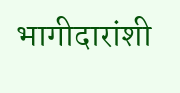भागीदारांशी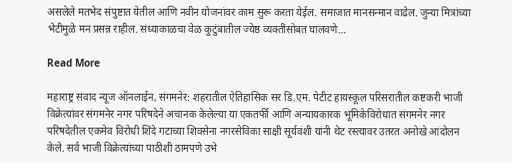असलेले मतभेद संपुष्टात येतील आणि नवीन योजनांवर काम सुरू करता येईल. समाजात मानसन्मान वाढेल. जुन्या मित्रांच्या भेटीमुळे मन प्रसन्न राहील. संध्याकाळचा वेळ कुटुंबातील ज्येष्ठ व्यक्तींसोबत घालवणे…

Read More

महाराष्ट्र संवाद न्यूज ऑनलाईन, संगमनेर: शहरातील ऐतिहासिक सर डि.एम. पेटीट हायस्कूल परिसरातील कष्टकरी भाजी विक्रेत्यांवर संगमनेर नगर परिषदेने अचानक केलेल्या या एकतर्फी आणि अन्यायकारक भूमिकेविरोधात संगमनेर नगर परिषदेतील एकमेव विरोधी शिंदे गटाच्या शिवसेना नगरसेविका साक्षी सूर्यवंशी यांनी थेट रस्त्यावर उतरत अनोखे आंदोलन केले. सर्व भाजी विक्रेत्यांच्या पाठीशी ठामपणे उभे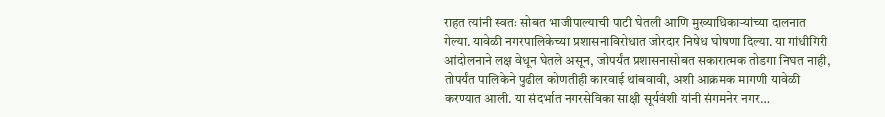राहत त्यांनी स्वतः सोबत भाजीपाल्याची पाटी घेतली आणि मुख्याधिकाऱ्यांच्या दालनात गेल्या. यावेळी नगरपालिकेच्या प्रशासनाविरोधात जोरदार निषेध घोषणा दिल्या. या गांधीगिरी आंदोलनाने लक्ष वेधून घेतले असून, जोपर्यंत प्रशासनासोबत सकारात्मक तोडगा निघत नाही, तोपर्यंत पालिकेने पुढील कोणतीही कारवाई थांबवावी, अशी आक्रमक मागणी यावेळी करण्यात आली. या संदर्भात नगरसेविका साक्षी सूर्यवंशी यांनी संगमनेर नगर…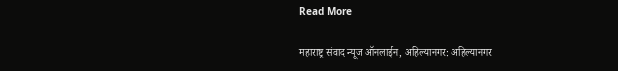Read More

महाराष्ट्र संवाद न्यूज ऑनलाईन, अहिल्यानगर: अहिल्यानगर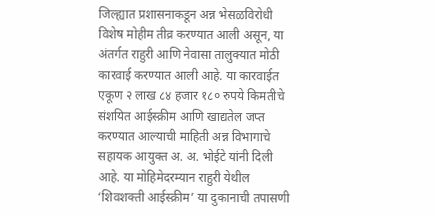जिल्ह्यात प्रशासनाकडून अन्न भेसळविरोधी विशेष मोहीम तीव्र करण्यात आली असून, या अंतर्गत राहुरी आणि नेवासा तालुक्यात मोठी कारवाई करण्यात आली आहे. या कारवाईत एकूण २ लाख ८४ हजार १८० रुपये किमतीचे संशयित आईस्क्रीम आणि खाद्यतेल जप्त करण्यात आल्याची माहिती अन्न विभागाचे सहायक आयुक्त अ. अ. भोईटे यांनी दिली आहे. या मोहिमेदरम्यान राहुरी येथील ‘शिवशक्ती आईस्क्रीम’ या दुकानाची तपासणी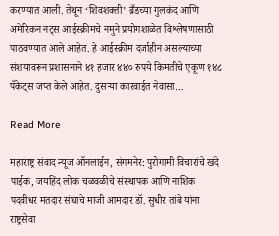करण्यात आली. तेथून ‘शिवशक्ती’ ब्रँडच्या गुलकंद आणि अमेरिकन नट्स आईस्क्रीमचे नमुने प्रयोगशाळेत विश्लेषणासाठी पाठवण्यात आले आहेत. हे आईस्क्रीम दर्जाहीन असल्याच्या संशयावरून प्रशासनाने ४१ हजार ४४० रुपये किमतीचे एकूण १४८ पॅकेट्स जप्त केले आहेत. दुसऱ्या कारवाईत नेवासा…

Read More

महाराष्ट्र संवाद न्यूज ऑनलाईन, संगमनेर: पुरोगामी विचारांचे खंदे पाईक, जयहिंद लोक चळवळीचे संस्थापक आणि नाशिक पदवीधर मतदार संघाचे माजी आमदार डॉ. सुधीर तांबे यांना राष्ट्रसेवा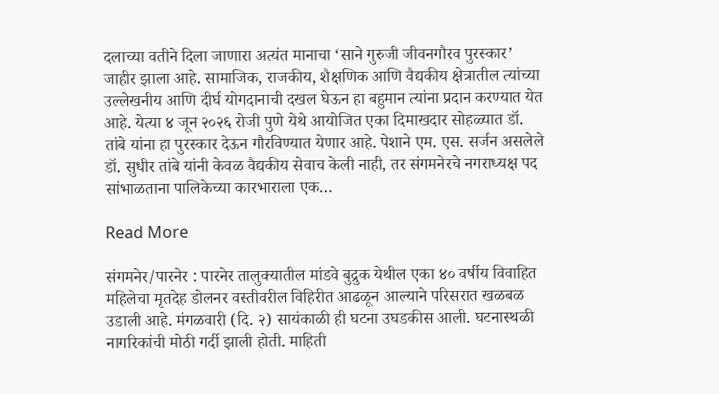दलाच्या वतीने दिला जाणारा अत्यंत मानाचा ‘साने गुरुजी जीवनगौरव पुरस्कार’ जाहीर झाला आहे. सामाजिक, राजकीय, शैक्षणिक आणि वैद्यकीय क्षेत्रातील त्यांच्या उल्लेखनीय आणि दीर्घ योगदानाची दखल घेऊन हा बहुमान त्यांना प्रदान करण्यात येत आहे. येत्या ४ जून २०२६ रोजी पुणे येथे आयोजित एका दिमाखदार सोहळ्यात डॉ. तांबे यांना हा पुरस्कार देऊन गौरविण्यात येणार आहे. पेशाने एम. एस. सर्जन असलेले डॉ. सुधीर तांबे यांनी केवळ वैद्यकीय सेवाच केली नाही, तर संगमनेरचे नगराध्यक्ष पद सांभाळताना पालिकेच्या कारभाराला एक…

Read More

संगमनेर/पारनेर : पारनेर तालुक्यातील मांडवे बुद्रुक येथील एका ४० वर्षीय विवाहित महिलेचा मृतदेह डोलनर वस्तीवरील विहिरीत आढळून आल्याने परिसरात खळबळ उडाली आहे. मंगळवारी (दि. २) सायंकाळी ही घटना उघडकीस आली. घटनास्थळी नागरिकांची मोठी गर्दी झाली होती. माहिती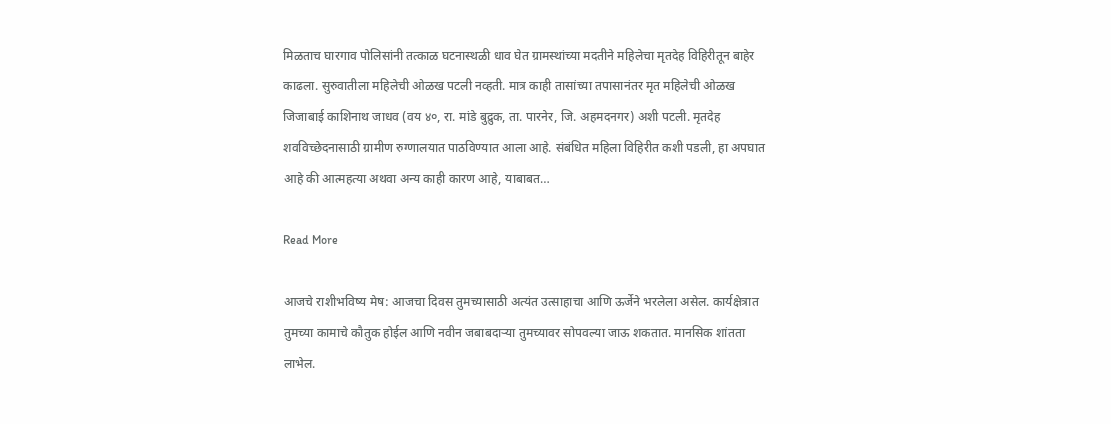मिळताच घारगाव पोलिसांनी तत्काळ घटनास्थळी धाव घेत ग्रामस्थांच्या मदतीने महिलेचा मृतदेह विहिरीतून बाहेर काढला. सुरुवातीला महिलेची ओळख पटली नव्हती. मात्र काही तासांच्या तपासानंतर मृत महिलेची ओळख जिजाबाई काशिनाथ जाधव (वय ४०, रा. मांडे बुद्रुक, ता. पारनेर, जि. अहमदनगर) अशी पटली. मृतदेह शवविच्छेदनासाठी ग्रामीण रुग्णालयात पाठविण्यात आला आहे. संबंधित महिला विहिरीत कशी पडली, हा अपघात आहे की आत्महत्या अथवा अन्य काही कारण आहे, याबाबत…

Read More

आजचे राशीभविष्य मेष: आजचा दिवस तुमच्यासाठी अत्यंत उत्साहाचा आणि ऊर्जेने भरलेला असेल. कार्यक्षेत्रात तुमच्या कामाचे कौतुक होईल आणि नवीन जबाबदाऱ्या तुमच्यावर सोपवल्या जाऊ शकतात. मानसिक शांतता लाभेल.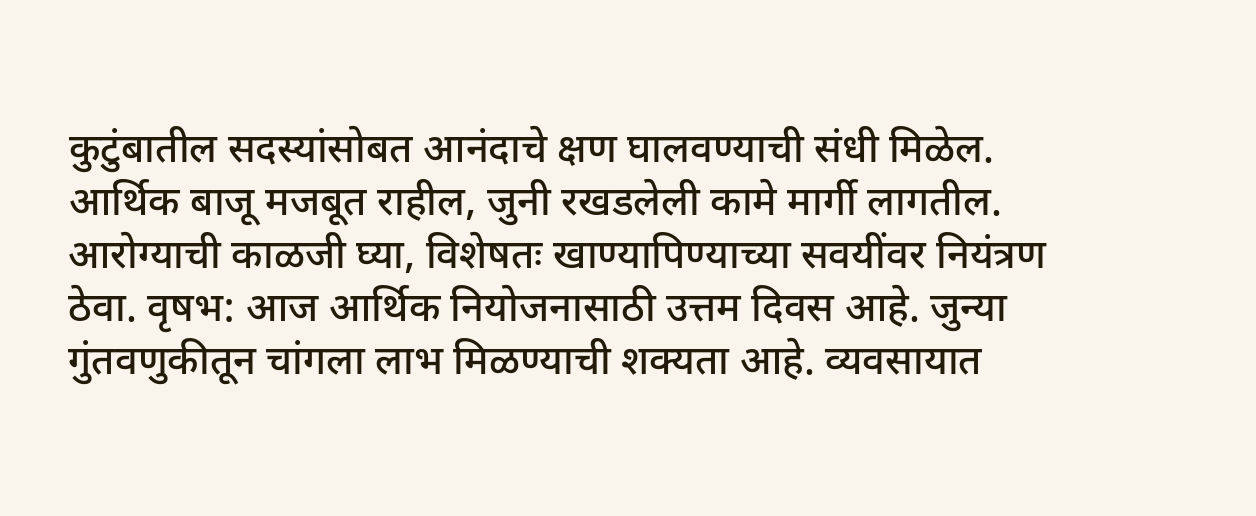कुटुंबातील सदस्यांसोबत आनंदाचे क्षण घालवण्याची संधी मिळेल. आर्थिक बाजू मजबूत राहील, जुनी रखडलेली कामे मार्गी लागतील. आरोग्याची काळजी घ्या, विशेषतः खाण्यापिण्याच्या सवयींवर नियंत्रण ठेवा. वृषभ: आज आर्थिक नियोजनासाठी उत्तम दिवस आहे. जुन्या गुंतवणुकीतून चांगला लाभ मिळण्याची शक्यता आहे. व्यवसायात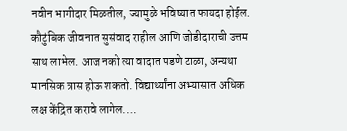नवीन भागीदार मिळतील, ज्यामुळे भविष्यात फायदा होईल. कौटुंबिक जीवनात सुसंवाद राहील आणि जोडीदाराची उत्तम साथ लाभेल. आज नको त्या वादात पडणे टाळा, अन्यथा मानसिक त्रास होऊ शकतो. विद्यार्थ्यांना अभ्यासात अधिक लक्ष केंद्रित करावे लागेल.…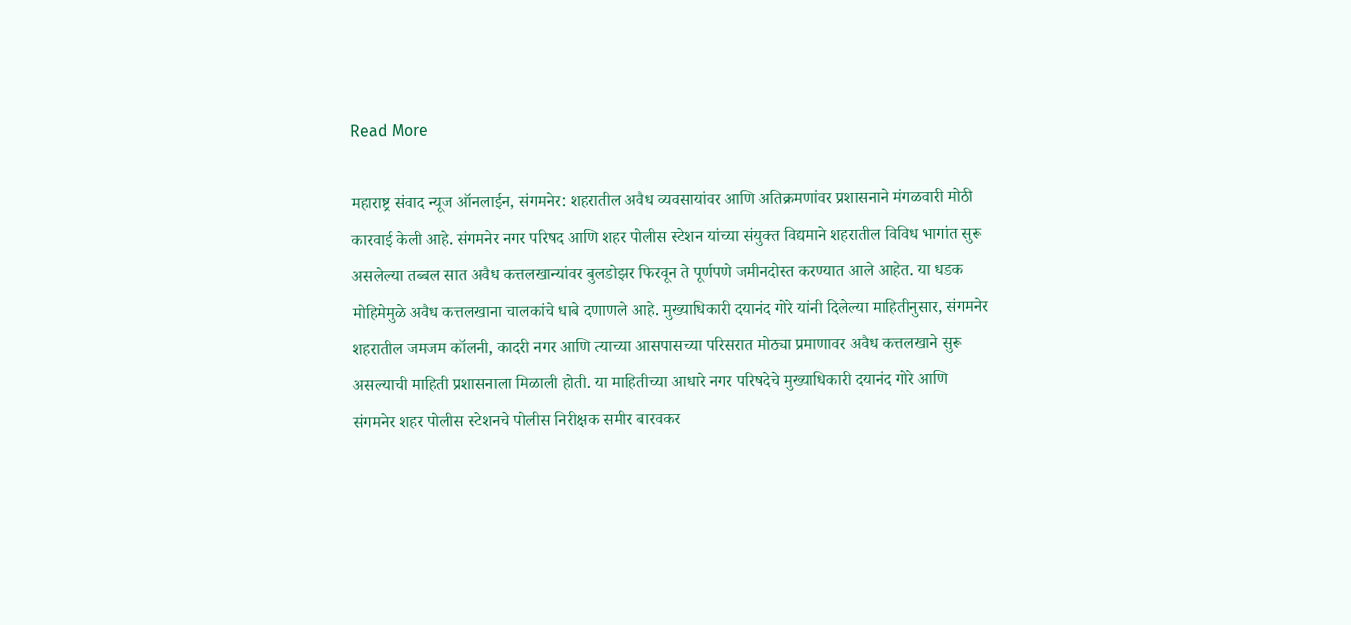Read More

महाराष्ट्र संवाद न्यूज ऑनलाईन, संगमनेर: शहरातील अवैध व्यवसायांवर आणि अतिक्रमणांवर प्रशासनाने मंगळवारी मोठी कारवाई केली आहे. संगमनेर नगर परिषद आणि शहर पोलीस स्टेशन यांच्या संयुक्त विद्यमाने शहरातील विविध भागांत सुरू असलेल्या तब्बल सात अवैध कत्तलखान्यांवर बुलडोझर फिरवून ते पूर्णपणे जमीनदोस्त करण्यात आले आहेत. या धडक मोहिमेमुळे अवैध कत्तलखाना चालकांचे धाबे दणाणले आहे. मुख्याधिकारी दयानंद गोरे यांनी दिलेल्या माहितीनुसार, संगमनेर शहरातील जमजम कॉलनी, कादरी नगर आणि त्याच्या आसपासच्या परिसरात मोठ्या प्रमाणावर अवैध कत्तलखाने सुरू असल्याची माहिती प्रशासनाला मिळाली होती. या माहितीच्या आधारे नगर परिषदेचे मुख्याधिकारी दयानंद गोरे आणि संगमनेर शहर पोलीस स्टेशनचे पोलीस निरीक्षक समीर बारवकर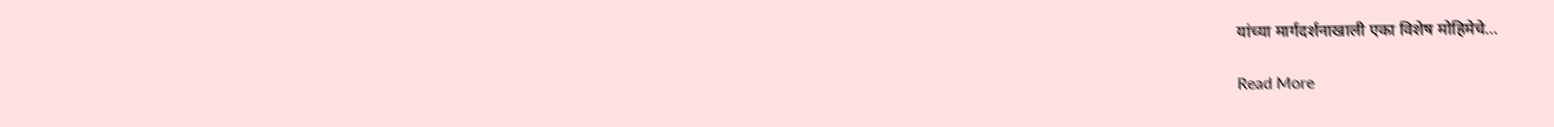यांच्या मार्गदर्शनाखाली एका विशेष मोहिमेचे…

Read More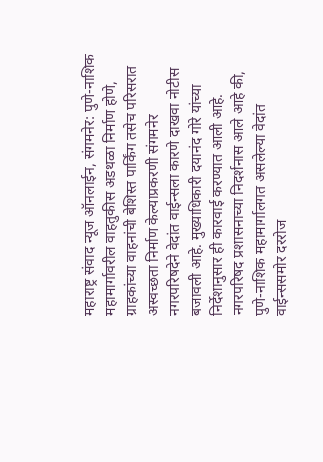महाराष्ट्र संवाद न्यूज ऑनलाईन, संगमनेर: पुणे-नाशिक महामार्गावरील वाहतुकीस अडथळा निर्माण होणे, ग्राहकांच्या वाहनांची बेशिस्त पार्किंग तसेच परिसरात अस्वच्छता निर्माण केल्याप्रकरणी संगमनेर नगरपरिषदेने वेदांत वाईन्सला कारणे दाखवा नोटीस बजावली आहे. मुख्याधिकारी दयानंद गोरे यांच्या निर्देशानुसार ही कारवाई करण्यात आली आहे. नगरपरिषद प्रशासनाच्या निदर्शनास आले आहे की, पुणे-नाशिक महामार्गालगत असलेल्या वेदांत वाईन्ससमोर दररोज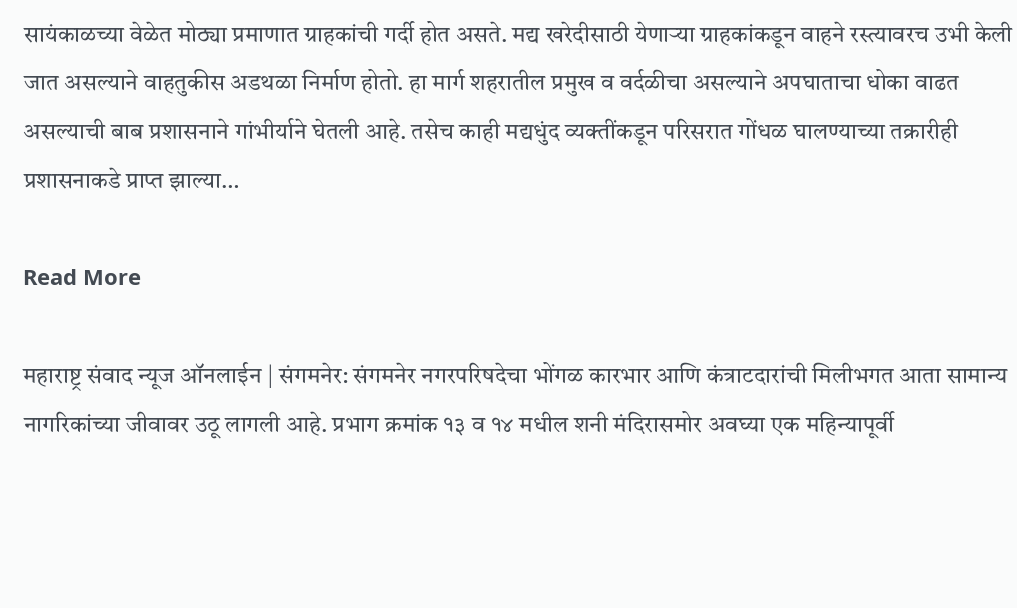सायंकाळच्या वेळेत मोठ्या प्रमाणात ग्राहकांची गर्दी होत असते. मद्य खरेदीसाठी येणाऱ्या ग्राहकांकडून वाहने रस्त्यावरच उभी केली जात असल्याने वाहतुकीस अडथळा निर्माण होतो. हा मार्ग शहरातील प्रमुख व वर्दळीचा असल्याने अपघाताचा धोका वाढत असल्याची बाब प्रशासनाने गांभीर्याने घेतली आहे. तसेच काही मद्यधुंद व्यक्तींकडून परिसरात गोंधळ घालण्याच्या तक्रारीही प्रशासनाकडे प्राप्त झाल्या…

Read More

महाराष्ट्र संवाद न्यूज ऑनलाईन | संगमनेर: संगमनेर नगरपरिषदेचा भोंगळ कारभार आणि कंत्राटदारांची मिलीभगत आता सामान्य नागरिकांच्या जीवावर उठू लागली आहे. प्रभाग क्रमांक १३ व १४ मधील शनी मंदिरासमोर अवघ्या एक महिन्यापूर्वी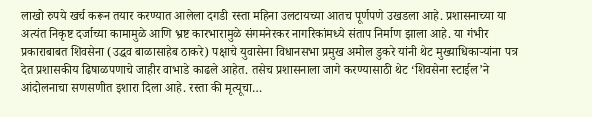लाखो रुपये खर्च करून तयार करण्यात आलेला दगडी रस्ता महिना उलटायच्या आतच पूर्णपणे उखडला आहे. प्रशासनाच्या या अत्यंत निकृष्ट दर्जाच्या कामामुळे आणि भ्रष्ट कारभारामुळे संगमनेरकर नागरिकांमध्ये संताप निर्माण झाला आहे. या गंभीर प्रकाराबाबत शिवसेना (उद्धव बाळासाहेब ठाकरे) पक्षाचे युवासेना विधानसभा प्रमुख अमोल डुकरे यांनी थेट मुख्याधिकाऱ्यांना पत्र देत प्रशासकीय ढिषाळपणाचे जाहीर वाभाडे काढले आहेत. तसेच प्रशासनाला जागे करण्यासाठी थेट ‘शिवसेना स्टाईल’ने आंदोलनाचा सणसणीत इशारा दिला आहे. रस्ता की मृत्यूचा…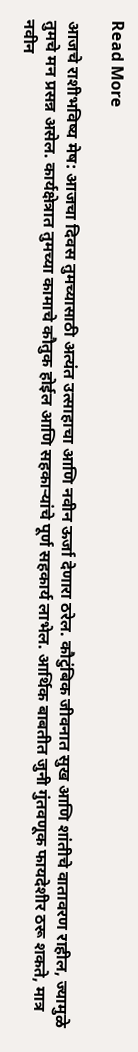Read More

आजचे राशीभविष्य मेष: आजचा दिवस तुमच्यासाठी अत्यंत उत्साहाचा आणि नवीन ऊर्जा देणारा ठरेल. कौटुंबिक जीवनात सुख आणि शांतीचे वातावरण राहील, ज्यामुळे तुमचे मन प्रसन्न असेल. कार्यक्षेत्रात तुमच्या कामाचे कौतुक होईल आणि सहकाऱ्यांचे पूर्ण सहकार्य लाभेल. आर्थिक बाबतीत जुनी गुंतवणूक फायदेशीर ठरू शकते, मात्र नवीन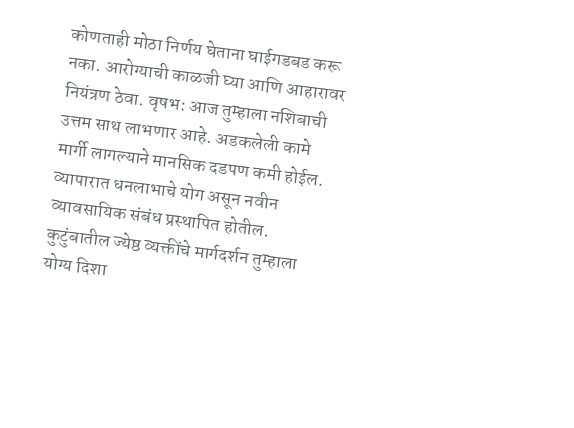कोणताही मोठा निर्णय घेताना घाईगडबड करू नका. आरोग्याची काळजी घ्या आणि आहारावर नियंत्रण ठेवा. वृषभ: आज तुम्हाला नशिबाची उत्तम साथ लाभणार आहे. अडकलेली कामे मार्गी लागल्याने मानसिक दडपण कमी होईल. व्यापारात धनलाभाचे योग असून नवीन व्यावसायिक संबंध प्रस्थापित होतील. कुटुंबातील ज्येष्ठ व्यक्तींचे मार्गदर्शन तुम्हाला योग्य दिशा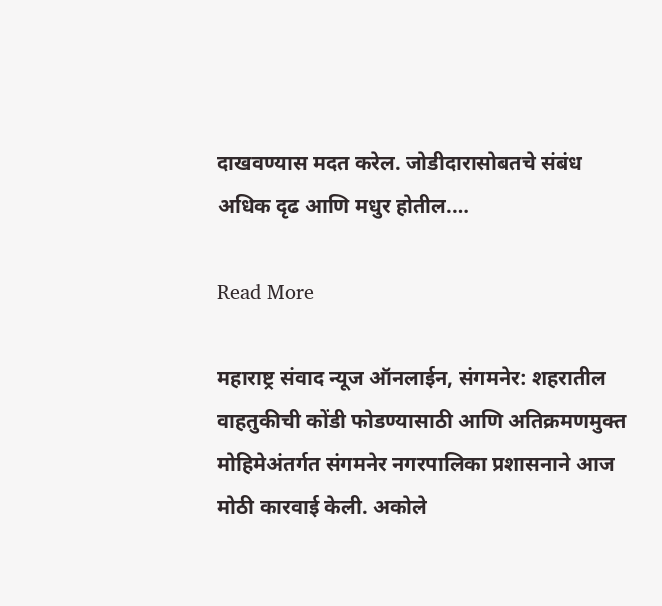दाखवण्यास मदत करेल. जोडीदारासोबतचे संबंध अधिक दृढ आणि मधुर होतील.…

Read More

महाराष्ट्र संवाद न्यूज ऑनलाईन, संगमनेर: शहरातील वाहतुकीची कोंडी फोडण्यासाठी आणि अतिक्रमणमुक्त मोहिमेअंतर्गत संगमनेर नगरपालिका प्रशासनाने आज मोठी कारवाई केली. अकोले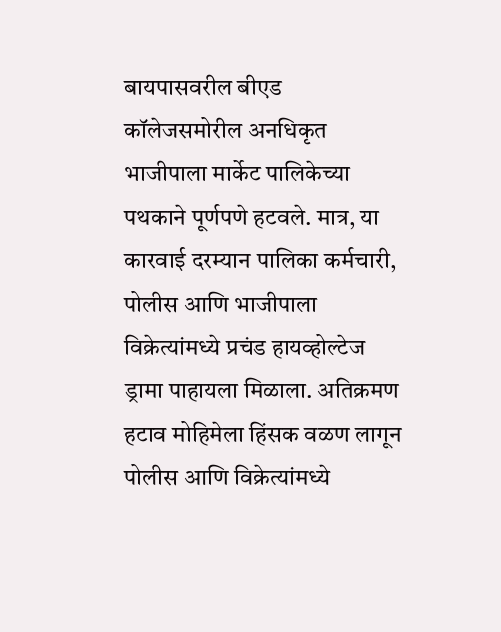बायपासवरील बीएड कॉलेजसमोरील अनधिकृत भाजीपाला मार्केट पालिकेच्या पथकाने पूर्णपणे हटवले. मात्र, या कारवाई दरम्यान पालिका कर्मचारी, पोलीस आणि भाजीपाला विक्रेत्यांमध्ये प्रचंड हायव्होल्टेज ड्रामा पाहायला मिळाला. अतिक्रमण हटाव मोहिमेला हिंसक वळण लागून पोलीस आणि विक्रेत्यांमध्ये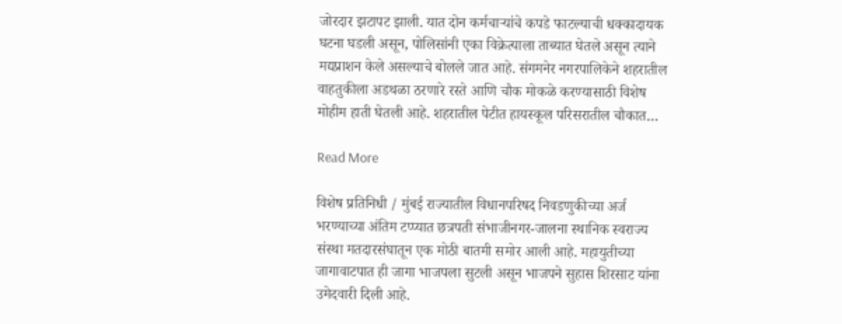जोरदार झटापट झाली. यात दोन कर्मचाऱ्यांचे कपडे फाटल्याची धक्कादायक घटना घडली असून, पोलिसांनी एका विक्रेत्याला ताब्यात घेतले असून त्याने मद्यप्राशन केले असल्याचे बोलले जात आहे. संगमनेर नगरपालिकेने शहरातील वाहतुकीला अडथळा ठरणारे रस्ते आणि चौक मोकळे करण्यासाठी विशेष मोहीम हाती घेतली आहे. शहरातील पेटीत हायस्कूल परिसरातील चौकात…

Read More

विशेष प्रतिनिधी / मुंबई राज्यातील विधानपरिषद निवडणुकीच्या अर्ज भरण्याच्या अंतिम टप्प्यात छत्रपती संभाजीनगर-जालना स्थानिक स्वराज्य संस्था मतदारसंघातून एक मोठी बातमी समोर आली आहे. महायुतीच्या जागावाटपात ही जागा भाजपला सुटली असून भाजपने सुहास शिरसाट यांना उमेदवारी दिली आहे.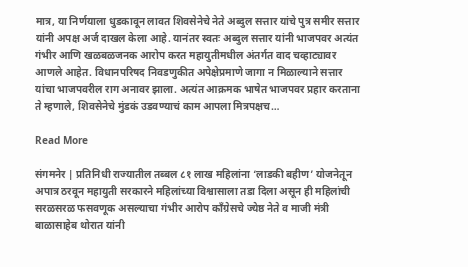मात्र, या निर्णयाला धुडकावून लावत शिवसेनेचे नेते अब्दुल सत्तार यांचे पुत्र समीर सत्तार यांनी अपक्ष अर्ज दाखल केला आहे. यानंतर स्वतः अब्दुल सत्तार यांनी भाजपवर अत्यंत गंभीर आणि खळबळजनक आरोप करत महायुतीमधील अंतर्गत वाद चव्हाट्यावर आणले आहेत. विधानपरिषद निवडणुकीत अपेक्षेप्रमाणे जागा न मिळाल्याने सत्तार यांचा भाजपवरील राग अनावर झाला. अत्यंत आक्रमक भाषेत भाजपवर प्रहार करताना ते म्हणाले, शिवसेनेचे मुंडकं उडवण्याचं काम आपला मित्रपक्षच…

Read More

संगमनेर | प्रतिनिधी राज्यातील तब्बल ८१ लाख महिलांना ‘लाडकी बहीण’ योजनेतून अपात्र ठरवून महायुती सरकारने महिलांच्या विश्वासाला तडा दिला असून ही महिलांची सरळसरळ फसवणूक असल्याचा गंभीर आरोप काँग्रेसचे ज्येष्ठ नेते व माजी मंत्री बाळासाहेब थोरात यांनी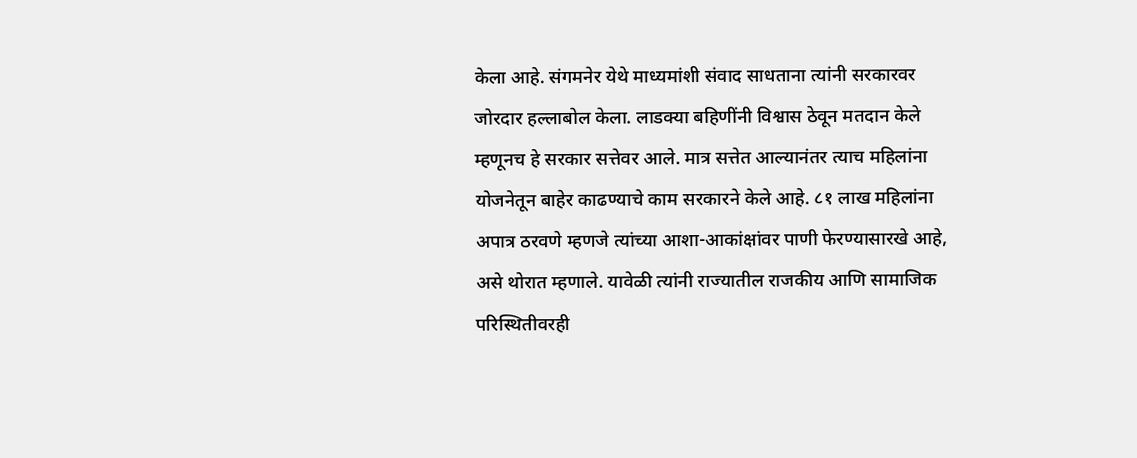केला आहे. संगमनेर येथे माध्यमांशी संवाद साधताना त्यांनी सरकारवर जोरदार हल्लाबोल केला. लाडक्या बहिणींनी विश्वास ठेवून मतदान केले म्हणूनच हे सरकार सत्तेवर आले. मात्र सत्तेत आल्यानंतर त्याच महिलांना योजनेतून बाहेर काढण्याचे काम सरकारने केले आहे. ८१ लाख महिलांना अपात्र ठरवणे म्हणजे त्यांच्या आशा-आकांक्षांवर पाणी फेरण्यासारखे आहे, असे थोरात म्हणाले. यावेळी त्यांनी राज्यातील राजकीय आणि सामाजिक परिस्थितीवरही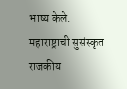भाष्य केले. महाराष्ट्राची सुसंस्कृत राजकीय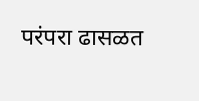परंपरा ढासळत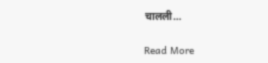चालली…

Read More